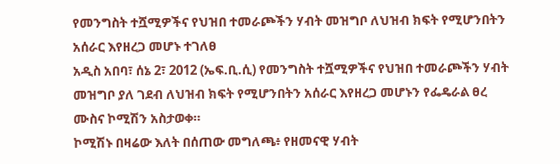የመንግስት ተሿሚዎችና የህዝበ ተመራጮችን ሃብት መዝግቦ ለህዝብ ክፍት የሚሆንበትን አሰራር እየዘረጋ መሆኑ ተገለፀ
አዲስ አበባ፣ ሰኔ 2፣ 2012 (ኤፍ.ቢ.ሲ) የመንግስት ተሿሚዎችና የህዝበ ተመራጮችን ሃብት መዝግቦ ያለ ገደብ ለህዝብ ክፍት የሚሆንበትን አሰራር እየዘረጋ መሆኑን የፌዴራል ፀረ ሙስና ኮሚሽን አስታወቀ።
ኮሚሽኑ በዛሬው እለት በሰጠው መግለጫ፥ የዘመናዊ ሃብት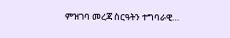ምዝገባ መረጃ ስርዓትን ተግባራዊ…